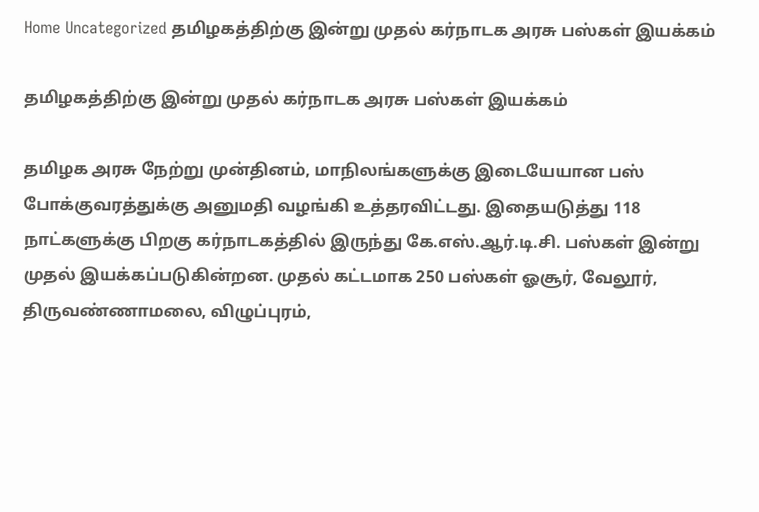Home Uncategorized தமிழகத்திற்கு இன்று முதல் கர்நாடக அரசு பஸ்கள் இயக்கம்

தமிழகத்திற்கு இன்று முதல் கர்நாடக அரசு பஸ்கள் இயக்கம்

தமிழக அரசு நேற்று முன்தினம், மாநிலங்களுக்கு இடையேயான பஸ் போக்குவரத்துக்கு அனுமதி வழங்கி உத்தரவிட்டது. இதையடுத்து 118 நாட்களுக்கு பிறகு கர்நாடகத்தில் இருந்து கே.எஸ்.ஆர்.டி.சி. பஸ்கள் இன்று முதல் இயக்கப்படுகின்றன. முதல் கட்டமாக 250 பஸ்கள் ஓசூர், வேலூர், திருவண்ணாமலை, விழுப்புரம்,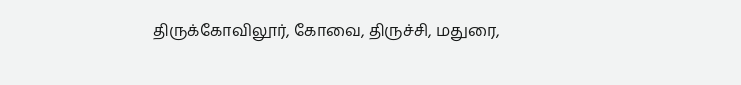திருக்கோவிலூர், கோவை, திருச்சி, மதுரை,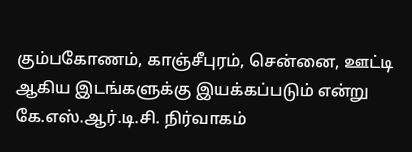கும்பகோணம், காஞ்சீபுரம், சென்னை, ஊட்டி ஆகிய இடங்களுக்கு இயக்கப்படும் என்று கே.எஸ்.ஆர்.டி.சி. நிர்வாகம்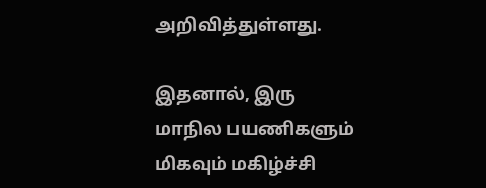அறிவித்துள்ளது.

இதனால், இரு மாநில பயணிகளும் மிகவும் மகிழ்ச்சி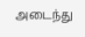அடைந்து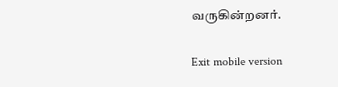வருகின்றனர்.

Exit mobile version